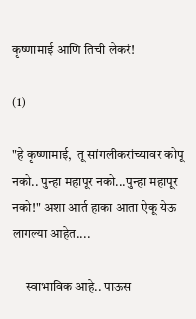कृष्णामाई आणि तिची लेकरं!

(1)

"हे कृष्णामाई,  तू सांगलीकरांच्यावर कोपू नको.. पुन्हा महापूर नको...पुन्हा महापूर नको!" अशा आर्त हाका आता ऐकू येऊ लागल्या आहेत....

     स्वाभाविक आहे.. पाऊस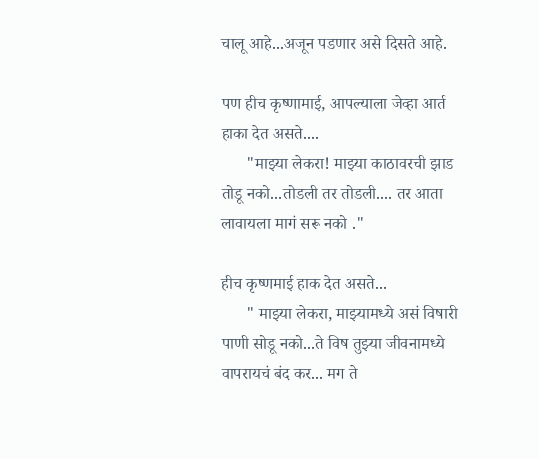चालू आहे...अजून पडणार असे दिसते आहे.

पण हीच कृष्णामाई, आपल्याला जेव्हा आर्त हाका देत असते....
      "माझ्या लेकरा! माझ्या काठावरची झाड तोडू नको...तोडली तर तोडली.... तर आता लावायला मागं सरू नको ."

हीच कृष्णमाई हाक देत असते...
      " माझ्या लेकरा, माझ्यामध्ये असं विषारी पाणी सोडू नको...ते विष तुझ्या जीवनामध्ये वापरायचं बंद कर... मग ते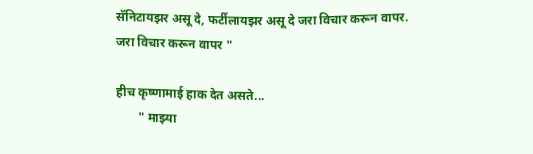सॅनिटायझर असू दे, फर्टीलायझर असू दे जरा विचार करून वापर. जरा विचार करून वापर "

हीच कृष्णामाई हाक देत असते...
       " माझ्या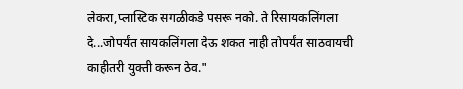लेकरा,प्लास्टिक सगळीकडे पसरू नको. ते रिसायकलिंगला दे...जोपर्यंत सायकलिंगला देऊ शकत नाही तोपर्यंत साठवायची काहीतरी युक्ती करून ठेव."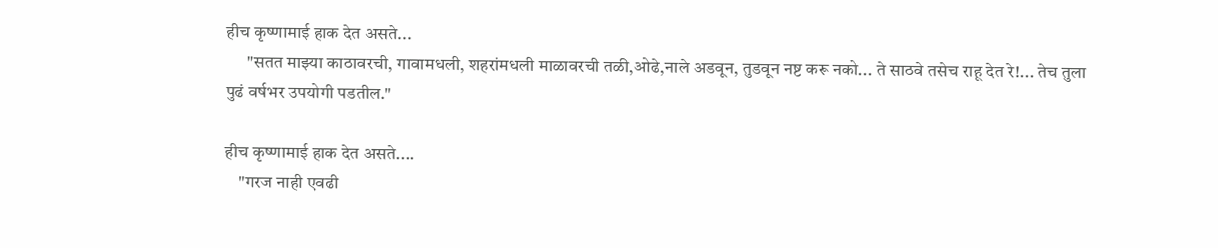हीच कृष्णामाई हाक देत असते...
      "सतत माझ्या काठावरची, गावामधली, शहरांमधली माळावरची तळी,ओढे,नाले अडवून, तुडवून नष्ट करू नको... ते साठवे तसेच राहू देत रे!... तेच तुला पुढं वर्षभर उपयोगी पडतील."

हीच कृष्णामाई हाक देत असते....
    "गरज नाही एवढी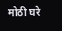मोठी घरे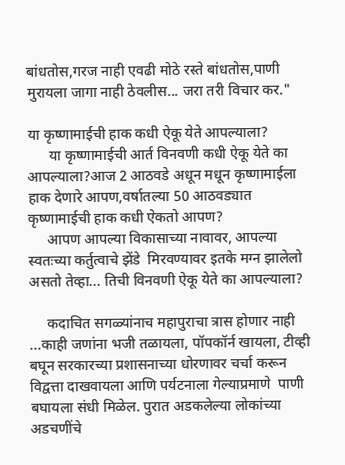बांधतोस,गरज नाही एवढी मोठे रस्ते बांधतोस,पाणी मुरायला जागा नाही ठेवलीस... जरा तरी विचार कर."

या कृष्णामाईची हाक कधी ऐकू येते आपल्याला?
      या कृष्णामाईची आर्त विनवणी कधी ऐकू येते का आपल्याला?आज 2 आठवडे अधून मधून कृष्णामाईला हाक देणारे आपण,वर्षातल्या 50 आठवड्यात कृष्णामाईची हाक कधी ऐकतो आपण?
     आपण आपल्या विकासाच्या नावावर, आपल्या स्वतःच्या कर्तुत्वाचे झेंडे  मिरवण्यावर इतके मग्न झालेलो असतो तेव्हा... तिची विनवणी ऐकू येते का आपल्याला?

     कदाचित सगळ्यांनाच महापुराचा त्रास होणार नाही ...काही जणांना भजी तळायला, पॉपकॉर्न खायला, टीव्ही बघून सरकारच्या प्रशासनाच्या धोरणावर चर्चा करून विद्वत्ता दाखवायला आणि पर्यटनाला गेल्याप्रमाणे  पाणी बघायला संधी मिळेल. पुरात अडकलेल्या लोकांच्या अडचणींचे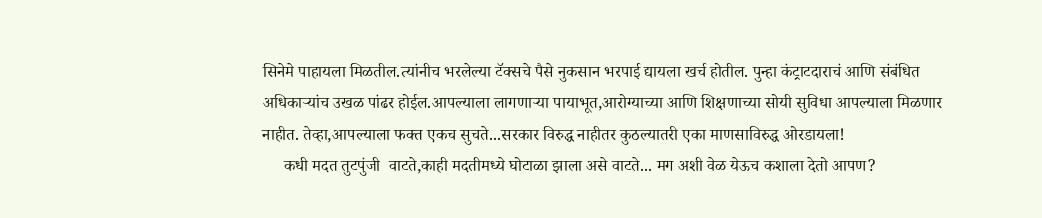सिनेमे पाहायला मिळतील.त्यांनीच भरलेल्या टॅक्सचे पैसे नुकसान भरपाई द्यायला खर्च होतील. पुन्हा कंट्राटदाराचं आणि संबंधित अधिकाऱ्यांच उखळ पांढर होईल.आपल्याला लागणाऱ्या पायाभूत,आरोग्याच्या आणि शिक्षणाच्या सोयी सुविधा आपल्याला मिळणार नाहीत. तेव्हा,आपल्याला फक्त एकच सुचते...सरकार विरुद्ध नाहीतर कुठल्यातरी एका माणसाविरुद्ध ओरडायला!
     कधी मदत तुटपुंजी  वाटते,काही मदतीमध्ये घोटाळा झाला असे वाटते... मग अशी वेळ येऊच कशाला देतो आपण?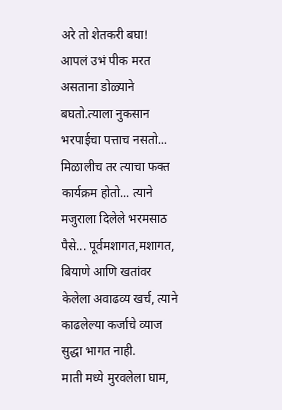अरे तो शेतकरी बघा! आपलं उभं पीक मरत असताना डोळ्याने बघतो.त्याला नुकसान भरपाईचा पत्ताच नसतो... मिळालीच तर त्याचा फक्त कार्यक्रम होतो... त्याने मजुराला दिलेले भरमसाठ पैसे... पूर्वमशागत,मशागत, बियाणे आणि खतांवर केलेला अवाढव्य खर्च, त्याने काढलेल्या कर्जाचे व्याज सुद्धा भागत नाही.
माती मध्ये मुरवलेला घाम,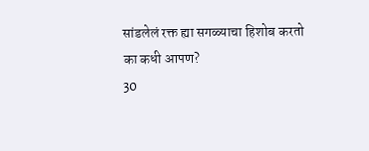सांडलेलं रक्त ह्या सगळ्याचा हिशोब करतो का कधी आपण?
30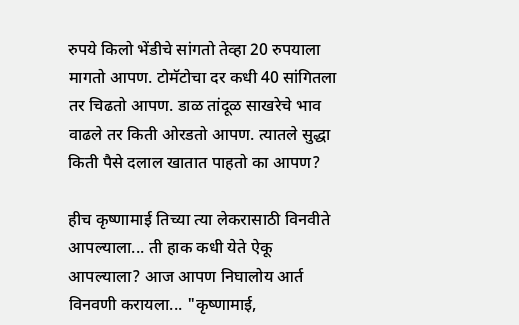रुपये किलो भेंडीचे सांगतो तेव्हा 20 रुपयाला मागतो आपण. टोमॅटोचा दर कधी 40 सांगितला तर चिढतो आपण. डाळ तांदूळ साखरेचे भाव वाढले तर किती ओरडतो आपण. त्यातले सुद्धा किती पैसे दलाल खातात पाहतो का आपण?

हीच कृष्णामाई तिच्या त्या लेकरासाठी विनवीते आपल्याला... ती हाक कधी येते ऐकू आपल्याला? आज आपण निघालोय आर्त विनवणी करायला... "कृष्णामाई,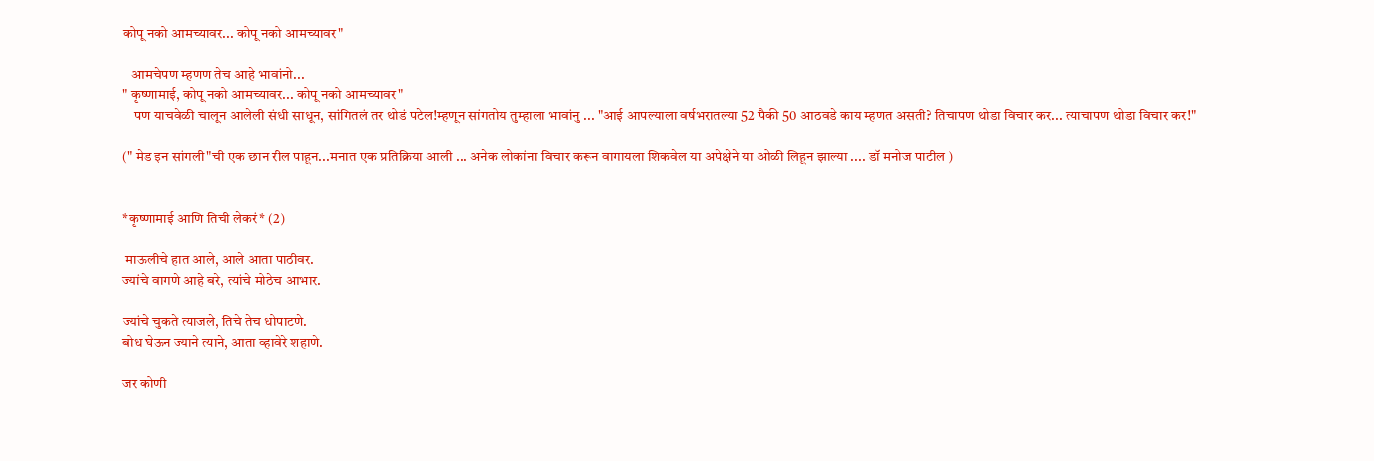कोपू नको आमच्यावर... कोपू नको आमच्यावर"

   आमचेपण म्हणण तेच आहे भावांनो...
" कृष्णामाई, कोपू नको आमच्यावर... कोपू नको आमच्यावर"
    पण याचवेळी चालून आलेली संधी साधून, सांगितलं तर थोडं पटेल!म्हणून सांगतोय तुम्हाला भावांनु ... "आई आपल्याला वर्षभरातल्या 52 पैकी 50 आठवडे काय म्हणत असती? तिचापण थोडा विचार कर... त्याचापण थोडा विचार कर!"

(" मेड इन सांगली"ची एक छान रील पाहून...मनात एक प्रतिक्रिया आली ... अनेक लोकांना विचार करून वागायला शिकवेल या अपेक्षेने या ओळी लिहून झाल्या .... डॉ मनोज पाटील )


*कृष्णामाई आणि तिची लेकरं* (2)

 माऊलीचे हात आले, आले आता पाठीवर.
ज्यांचे वागणे आहे बरे, त्यांचे मोठेच आभार.

ज्यांचे चुकते त्याजले, तिचे तेच धोपाटणे.
बोध घेऊन ज्याने त्याने, आता व्हावेरे शहाणे.

जर कोणी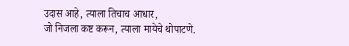उदास आहे, त्याला तिचाच आधार,
जो निजला कष्ट करून, त्याला मायेचे थोपाटणे.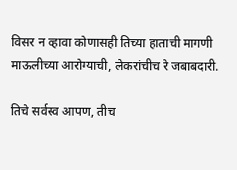विसर न व्हावा कोणासही तिच्या हाताची मागणी
माऊलीच्या आरोग्याची, लेकरांचीच रे जबाबदारी.

तिचे सर्वस्व आपण, तीच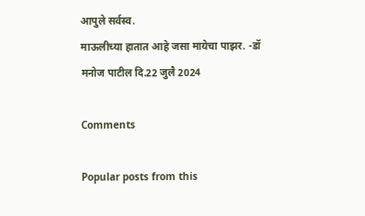आपुले सर्वस्व.
माऊलीच्या हातात आहे जसा मायेचा पाझर. -डॉ मनोज पाटील दि.22 जुलै 2024

Comments

Popular posts from this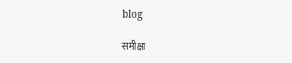blog

समीक्षा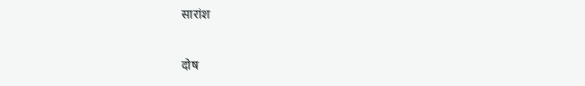सारांश

दोष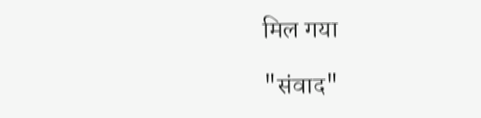मिल गया

"संवाद"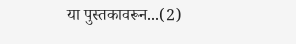या पुस्तकावरून...(2)